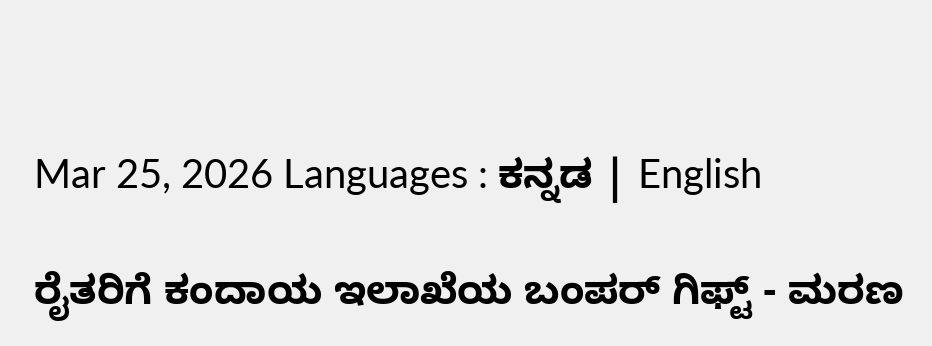Mar 25, 2026 Languages : ಕನ್ನಡ | English

ರೈತರಿಗೆ ಕಂದಾಯ ಇಲಾಖೆಯ ಬಂಪರ್ ಗಿಫ್ಟ್ - ಮರಣ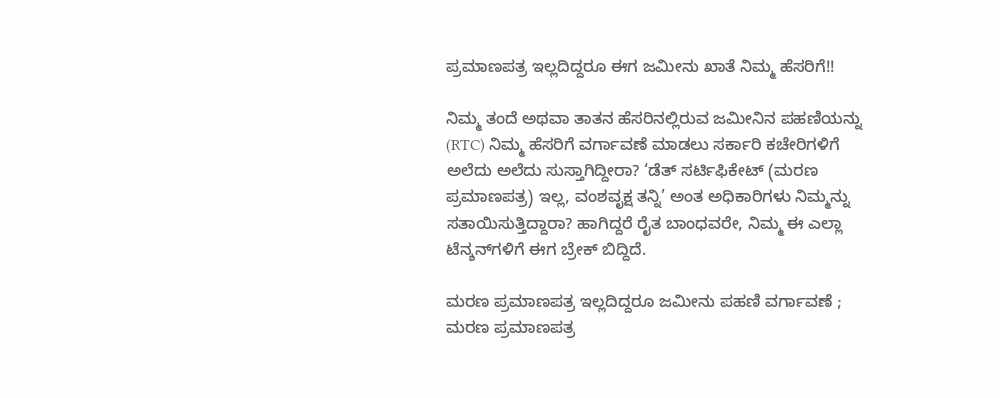ಪ್ರಮಾಣಪತ್ರ ಇಲ್ಲದಿದ್ದರೂ ಈಗ ಜಮೀನು ಖಾತೆ ನಿಮ್ಮ ಹೆಸರಿಗೆ!!

ನಿಮ್ಮ ತಂದೆ ಅಥವಾ ತಾತನ ಹೆಸರಿನಲ್ಲಿರುವ ಜಮೀನಿನ ಪಹಣಿಯನ್ನು (RTC) ನಿಮ್ಮ ಹೆಸರಿಗೆ ವರ್ಗಾವಣೆ ಮಾಡಲು ಸರ್ಕಾರಿ ಕಚೇರಿಗಳಿಗೆ ಅಲೆದು ಅಲೆದು ಸುಸ್ತಾಗಿದ್ದೀರಾ? ‘ಡೆತ್ ಸರ್ಟಿಫಿಕೇಟ್ (ಮರಣ ಪ್ರಮಾಣಪತ್ರ) ಇಲ್ಲ, ವಂಶವೃಕ್ಷ ತನ್ನಿ’ ಅಂತ ಅಧಿಕಾರಿಗಳು ನಿಮ್ಮನ್ನು ಸತಾಯಿಸುತ್ತಿದ್ದಾರಾ? ಹಾಗಿದ್ದರೆ ರೈತ ಬಾಂಧವರೇ, ನಿಮ್ಮ ಈ ಎಲ್ಲಾ ಟೆನ್ಶನ್‌ಗಳಿಗೆ ಈಗ ಬ್ರೇಕ್ ಬಿದ್ದಿದೆ.

ಮರಣ ಪ್ರಮಾಣಪತ್ರ ಇಲ್ಲದಿದ್ದರೂ ಜಮೀನು ಪಹಣಿ ವರ್ಗಾವಣೆ ;
ಮರಣ ಪ್ರಮಾಣಪತ್ರ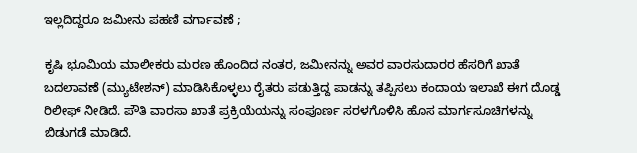ಇಲ್ಲದಿದ್ದರೂ ಜಮೀನು ಪಹಣಿ ವರ್ಗಾವಣೆ ;

ಕೃಷಿ ಭೂಮಿಯ ಮಾಲೀಕರು ಮರಣ ಹೊಂದಿದ ನಂತರ, ಜಮೀನನ್ನು ಅವರ ವಾರಸುದಾರರ ಹೆಸರಿಗೆ ಖಾತೆ ಬದಲಾವಣೆ (ಮ್ಯುಟೇಶನ್) ಮಾಡಿಸಿಕೊಳ್ಳಲು ರೈತರು ಪಡುತ್ತಿದ್ದ ಪಾಡನ್ನು ತಪ್ಪಿಸಲು ಕಂದಾಯ ಇಲಾಖೆ ಈಗ ದೊಡ್ಡ ರಿಲೀಫ್ ನೀಡಿದೆ. ಪೌತಿ ವಾರಸಾ ಖಾತೆ ಪ್ರಕ್ರಿಯೆಯನ್ನು ಸಂಪೂರ್ಣ ಸರಳಗೊಳಿಸಿ ಹೊಸ ಮಾರ್ಗಸೂಚಿಗಳನ್ನು ಬಿಡುಗಡೆ ಮಾಡಿದೆ.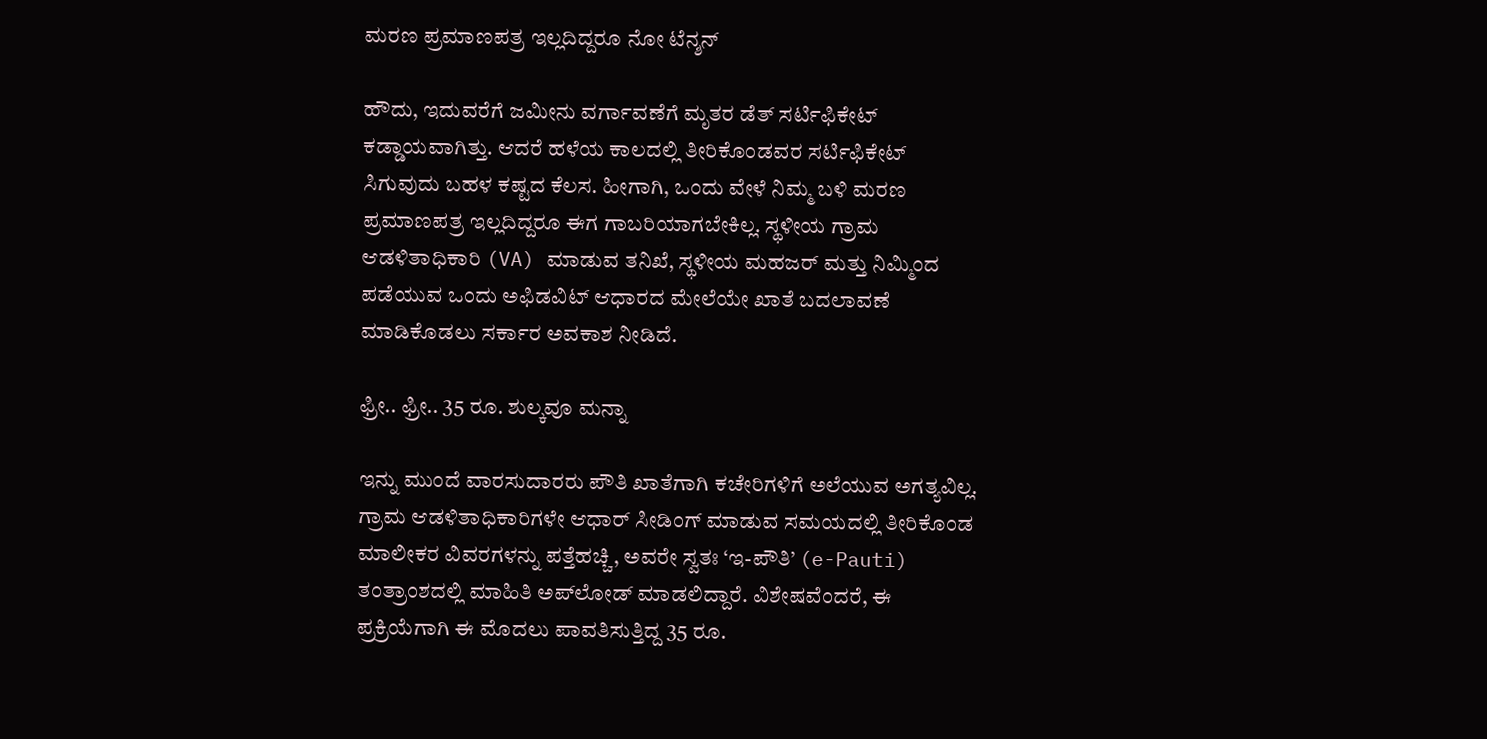ಮರಣ ಪ್ರಮಾಣಪತ್ರ ಇಲ್ಲದಿದ್ದರೂ ನೋ ಟೆನ್ಶನ್

ಹೌದು, ಇದುವರೆಗೆ ಜಮೀನು ವರ್ಗಾವಣೆಗೆ ಮೃತರ ಡೆತ್ ಸರ್ಟಿಫಿಕೇಟ್ ಕಡ್ಡಾಯವಾಗಿತ್ತು. ಆದರೆ ಹಳೆಯ ಕಾಲದಲ್ಲಿ ತೀರಿಕೊಂಡವರ ಸರ್ಟಿಫಿಕೇಟ್ ಸಿಗುವುದು ಬಹಳ ಕಷ್ಟದ ಕೆಲಸ. ಹೀಗಾಗಿ, ಒಂದು ವೇಳೆ ನಿಮ್ಮ ಬಳಿ ಮರಣ ಪ್ರಮಾಣಪತ್ರ ಇಲ್ಲದಿದ್ದರೂ ಈಗ ಗಾಬರಿಯಾಗಬೇಕಿಲ್ಲ. ಸ್ಥಳೀಯ ಗ್ರಾಮ ಆಡಳಿತಾಧಿಕಾರಿ (VA) ಮಾಡುವ ತನಿಖೆ, ಸ್ಥಳೀಯ ಮಹಜರ್ ಮತ್ತು ನಿಮ್ಮಿಂದ ಪಡೆಯುವ ಒಂದು ಅಫಿಡವಿಟ್ ಆಧಾರದ ಮೇಲೆಯೇ ಖಾತೆ ಬದಲಾವಣೆ ಮಾಡಿಕೊಡಲು ಸರ್ಕಾರ ಅವಕಾಶ ನೀಡಿದೆ.

ಫ್ರೀ.. ಫ್ರೀ.. 35 ರೂ. ಶುಲ್ಕವೂ ಮನ್ನಾ

ಇನ್ನು ಮುಂದೆ ವಾರಸುದಾರರು ಪೌತಿ ಖಾತೆಗಾಗಿ ಕಚೇರಿಗಳಿಗೆ ಅಲೆಯುವ ಅಗತ್ಯವಿಲ್ಲ. ಗ್ರಾಮ ಆಡಳಿತಾಧಿಕಾರಿಗಳೇ ಆಧಾರ್ ಸೀಡಿಂಗ್ ಮಾಡುವ ಸಮಯದಲ್ಲಿ ತೀರಿಕೊಂಡ ಮಾಲೀಕರ ವಿವರಗಳನ್ನು ಪತ್ತೆಹಚ್ಚಿ, ಅವರೇ ಸ್ವತಃ ‘ಇ-ಪೌತಿ’ (e-Pauti) ತಂತ್ರಾಂಶದಲ್ಲಿ ಮಾಹಿತಿ ಅಪ್‌ಲೋಡ್ ಮಾಡಲಿದ್ದಾರೆ. ವಿಶೇಷವೆಂದರೆ, ಈ ಪ್ರಕ್ರಿಯೆಗಾಗಿ ಈ ಮೊದಲು ಪಾವತಿಸುತ್ತಿದ್ದ 35 ರೂ.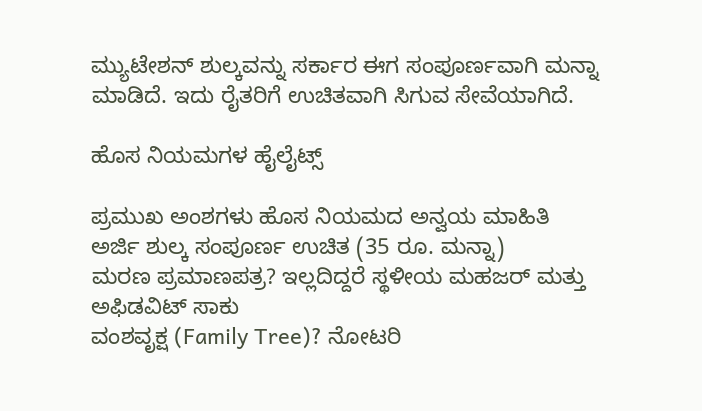ಮ್ಯುಟೇಶನ್ ಶುಲ್ಕವನ್ನು ಸರ್ಕಾರ ಈಗ ಸಂಪೂರ್ಣವಾಗಿ ಮನ್ನಾ ಮಾಡಿದೆ. ಇದು ರೈತರಿಗೆ ಉಚಿತವಾಗಿ ಸಿಗುವ ಸೇವೆಯಾಗಿದೆ.

ಹೊಸ ನಿಯಮಗಳ ಹೈಲೈಟ್ಸ್

ಪ್ರಮುಖ ಅಂಶಗಳು ಹೊಸ ನಿಯಮದ ಅನ್ವಯ ಮಾಹಿತಿ
ಅರ್ಜಿ ಶುಲ್ಕ ಸಂಪೂರ್ಣ ಉಚಿತ (35 ರೂ. ಮನ್ನಾ)
ಮರಣ ಪ್ರಮಾಣಪತ್ರ? ಇಲ್ಲದಿದ್ದರೆ ಸ್ಥಳೀಯ ಮಹಜರ್ ಮತ್ತು ಅಫಿಡವಿಟ್ ಸಾಕು
ವಂಶವೃಕ್ಷ (Family Tree)? ನೋಟರಿ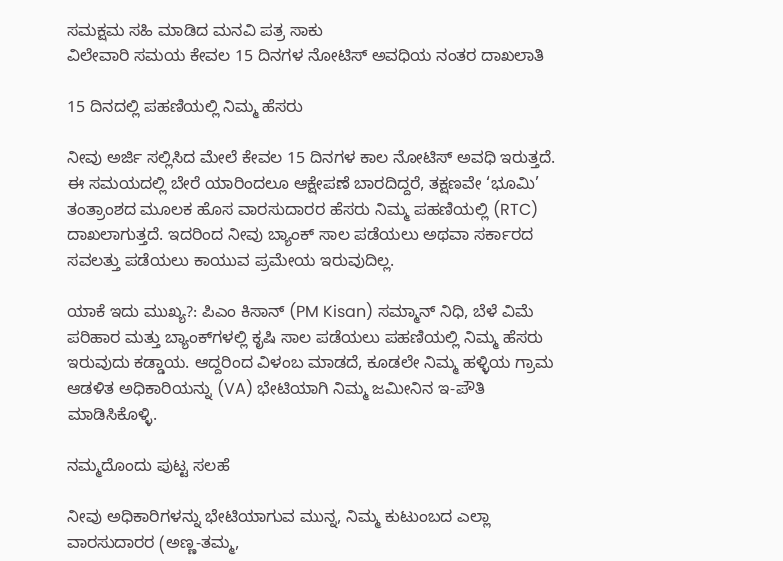ಸಮಕ್ಷಮ ಸಹಿ ಮಾಡಿದ ಮನವಿ ಪತ್ರ ಸಾಕು
ವಿಲೇವಾರಿ ಸಮಯ ಕೇವಲ 15 ದಿನಗಳ ನೋಟಿಸ್ ಅವಧಿಯ ನಂತರ ದಾಖಲಾತಿ

15 ದಿನದಲ್ಲಿ ಪಹಣಿಯಲ್ಲಿ ನಿಮ್ಮ ಹೆಸರು

ನೀವು ಅರ್ಜಿ ಸಲ್ಲಿಸಿದ ಮೇಲೆ ಕೇವಲ 15 ದಿನಗಳ ಕಾಲ ನೋಟಿಸ್ ಅವಧಿ ಇರುತ್ತದೆ. ಈ ಸಮಯದಲ್ಲಿ ಬೇರೆ ಯಾರಿಂದಲೂ ಆಕ್ಷೇಪಣೆ ಬಾರದಿದ್ದರೆ, ತಕ್ಷಣವೇ ‘ಭೂಮಿ’ ತಂತ್ರಾಂಶದ ಮೂಲಕ ಹೊಸ ವಾರಸುದಾರರ ಹೆಸರು ನಿಮ್ಮ ಪಹಣಿಯಲ್ಲಿ (RTC) ದಾಖಲಾಗುತ್ತದೆ. ಇದರಿಂದ ನೀವು ಬ್ಯಾಂಕ್ ಸಾಲ ಪಡೆಯಲು ಅಥವಾ ಸರ್ಕಾರದ ಸವಲತ್ತು ಪಡೆಯಲು ಕಾಯುವ ಪ್ರಮೇಯ ಇರುವುದಿಲ್ಲ.

ಯಾಕೆ ಇದು ಮುಖ್ಯ?: ಪಿಎಂ ಕಿಸಾನ್ (PM Kisan) ಸಮ್ಮಾನ್ ನಿಧಿ, ಬೆಳೆ ವಿಮೆ ಪರಿಹಾರ ಮತ್ತು ಬ್ಯಾಂಕ್‌ಗಳಲ್ಲಿ ಕೃಷಿ ಸಾಲ ಪಡೆಯಲು ಪಹಣಿಯಲ್ಲಿ ನಿಮ್ಮ ಹೆಸರು ಇರುವುದು ಕಡ್ಡಾಯ. ಆದ್ದರಿಂದ ವಿಳಂಬ ಮಾಡದೆ, ಕೂಡಲೇ ನಿಮ್ಮ ಹಳ್ಳಿಯ ಗ್ರಾಮ ಆಡಳಿತ ಅಧಿಕಾರಿಯನ್ನು (VA) ಭೇಟಿಯಾಗಿ ನಿಮ್ಮ ಜಮೀನಿನ ಇ-ಪೌತಿ ಮಾಡಿಸಿಕೊಳ್ಳಿ.

ನಮ್ಮದೊಂದು ಪುಟ್ಟ ಸಲಹೆ

ನೀವು ಅಧಿಕಾರಿಗಳನ್ನು ಭೇಟಿಯಾಗುವ ಮುನ್ನ, ನಿಮ್ಮ ಕುಟುಂಬದ ಎಲ್ಲಾ ವಾರಸುದಾರರ (ಅಣ್ಣ-ತಮ್ಮ,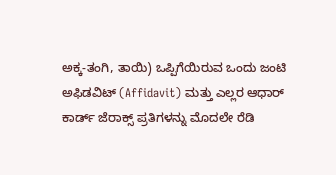ಅಕ್ಕ-ತಂಗಿ, ತಾಯಿ) ಒಪ್ಪಿಗೆಯಿರುವ ಒಂದು ಜಂಟಿ ಅಫಿಡವಿಟ್ (Affidavit) ಮತ್ತು ಎಲ್ಲರ ಆಧಾರ್ ಕಾರ್ಡ್ ಜೆರಾಕ್ಸ್ ಪ್ರತಿಗಳನ್ನು ಮೊದಲೇ ರೆಡಿ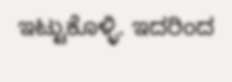ಇಟ್ಟುಕೊಳ್ಳಿ. ಇದರಿಂದ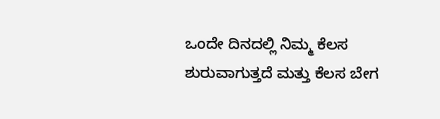ಒಂದೇ ದಿನದಲ್ಲಿ ನಿಮ್ಮ ಕೆಲಸ ಶುರುವಾಗುತ್ತದೆ ಮತ್ತು ಕೆಲಸ ಬೇಗ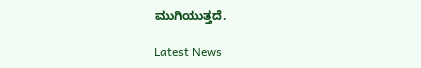ಮುಗಿಯುತ್ತದೆ.

Latest News